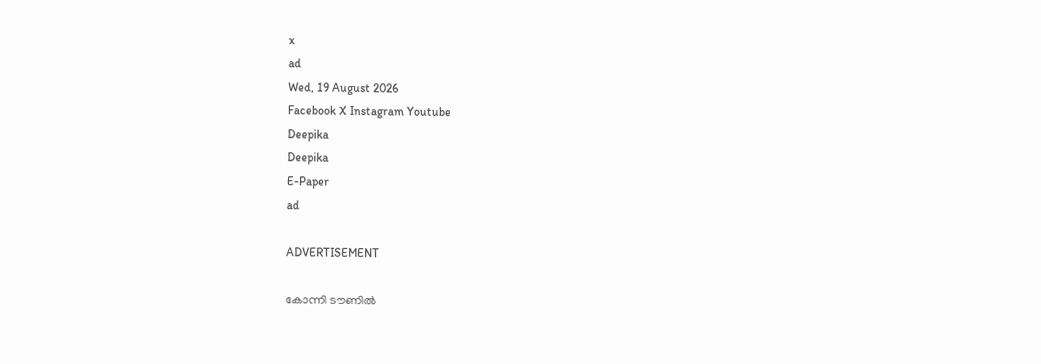x
ad
Wed, 19 August 2026
Facebook X Instagram Youtube
Deepika
Deepika
E-Paper
ad

ADVERTISEMENT

കോന്നി ടൗണിൽ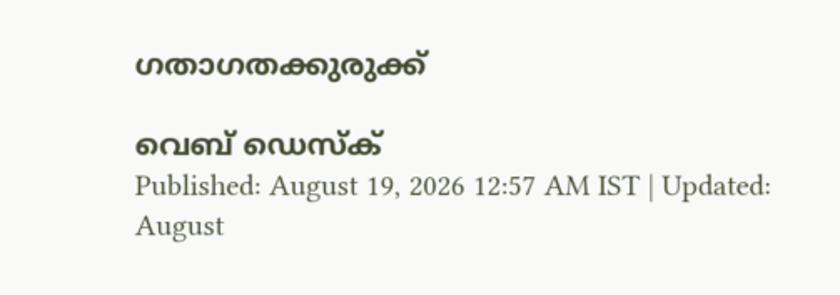ഗതാഗതക്കുരുക്ക്

വെബ് ഡെസ്ക്
Published: August 19, 2026 12:57 AM IST | Updated: August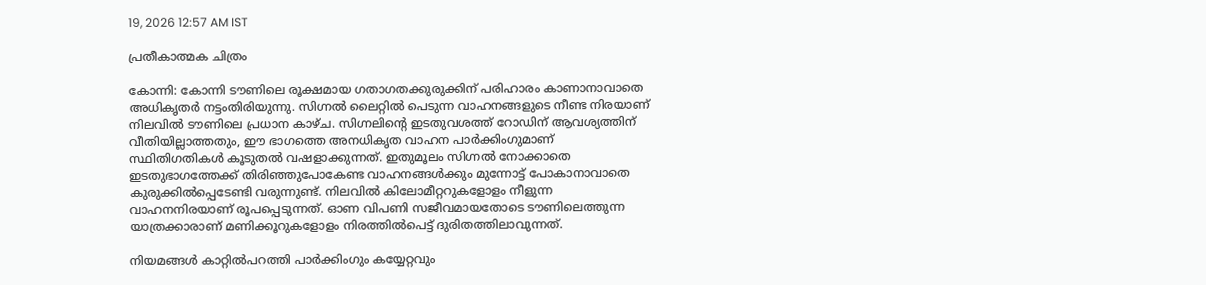19, 2026 12:57 AM IST

പ്രതീകാത്മക ചിത്രം

കോന്നി: കോന്നി ടൗണിലെ രൂക്ഷമായ ഗതാഗതക്കുരുക്കിന് പരിഹാരം കാണാനാവാതെ അധികൃതർ നട്ടംതിരിയുന്നു. സിഗ്നൽ ലൈറ്റിൽ പെടുന്ന വാഹനങ്ങളുടെ നീണ്ട നിരയാണ് നിലവിൽ ടൗണിലെ പ്രധാന കാഴ്ച. സിഗ്നലിന്‍റെ ഇടതുവശത്ത് റോഡിന് ആവശ്യത്തിന് വീതിയില്ലാത്തതും, ഈ ഭാഗത്തെ അനധികൃത വാഹന പാർക്കിംഗുമാണ് സ്ഥിതിഗതികൾ കൂടുതൽ വഷളാക്കുന്നത്. ഇതുമൂലം സിഗ്നൽ നോക്കാതെ ഇടതുഭാഗത്തേക്ക് തിരിഞ്ഞുപോകേണ്ട വാഹനങ്ങൾക്കും മുന്നോട്ട് പോകാനാവാതെ കുരുക്കിൽപ്പെടേണ്ടി വരുന്നുണ്ട്. നിലവിൽ കിലോമീറ്ററുകളോളം നീളുന്ന വാഹനനിരയാണ് രൂപപ്പെടുന്നത്. ഓണ വിപണി സജീവമായതോടെ ടൗണിലെത്തുന്ന യാത്രക്കാരാണ് മണിക്കൂറുകളോളം നിരത്തിൽപെട്ട് ദുരിതത്തിലാവുന്നത്.

നിയമങ്ങൾ കാറ്റിൽപറത്തി പാർക്കിംഗും കയ്യേറ്റവും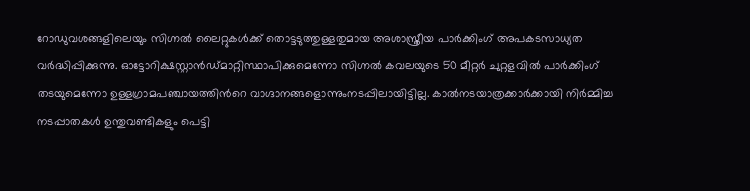റോഡുവശങ്ങളിലെയും സിഗ്നൽ ലൈറ്റുകൾക്ക് തൊട്ടടുത്തുള്ളതുമായ അശാസ്ത്രീയ പാർക്കിംഗ് അപകടസാധ്യത വർദ്ധിപ്പിക്കുന്നു. ഓട്ടോറിക്ഷസ്റ്റാൻഡ്മാറ്റിസ്ഥാപിക്കുമെന്നോ സിഗ്നൽ കവലയുടെ 50 മീറ്റർ ചുറ്റളവിൽ പാർക്കിംഗ് തടയുമെന്നോ ഉള്ളഗ്രാമപഞ്ചായത്തിന്‍റെ വാഗ്ദാനങ്ങളൊന്നുംനടപ്പിലായിട്ടില്ല. കാൽനടയാത്രക്കാർക്കായി നിർമ്മിച്ച നടപ്പാതകൾ ഉന്തുവണ്ടികളും പെട്ടി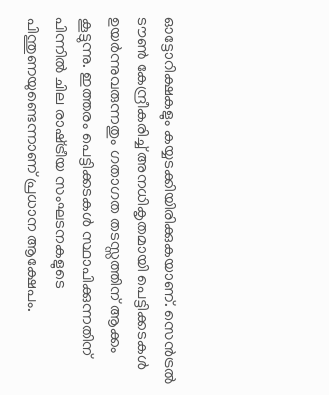ഓട്ടോറിക്ഷകളും കയ്യടക്കിയിരിക്കുകയാണ്. സെൻട്രൽ ടൗൺ കേന്ദ്രീകരിച്ച് അനധികൃതമായി പെട്ടിക്കടകൾ ഉയർന്നുവരുന്നതും ഗതാഗത തടസ്സത്തിന് ആക്കം കൂട്ടുന്നു. ഇത്തരം പെട്ടിക്കടകൾ സ്ഥാപിക്കുന്നതിന് പിന്നിൽ ചില രാഷ്‌ട്രീയ സംഘടനകളുടെ പിന്തുണയുണ്ടെന്നാണ് പ്രധാന ആക്ഷേപം.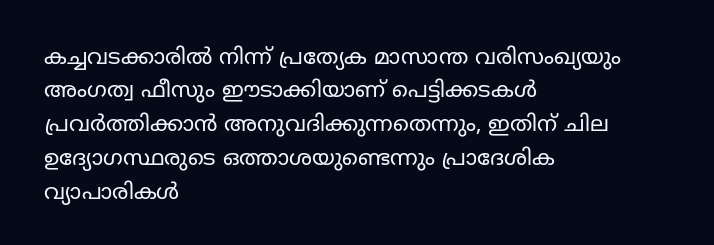കച്ചവടക്കാരിൽ നിന്ന് പ്രത്യേക മാസാന്ത വരിസംഖ്യയും അംഗത്വ ഫീസും ഈടാക്കിയാണ് പെട്ടിക്കടകൾ പ്രവർത്തിക്കാൻ അനുവദിക്കുന്നതെന്നും, ഇതിന് ചില ഉദ്യോഗസ്ഥരുടെ ഒത്താശയുണ്ടെന്നും പ്രാദേശിക വ്യാപാരികൾ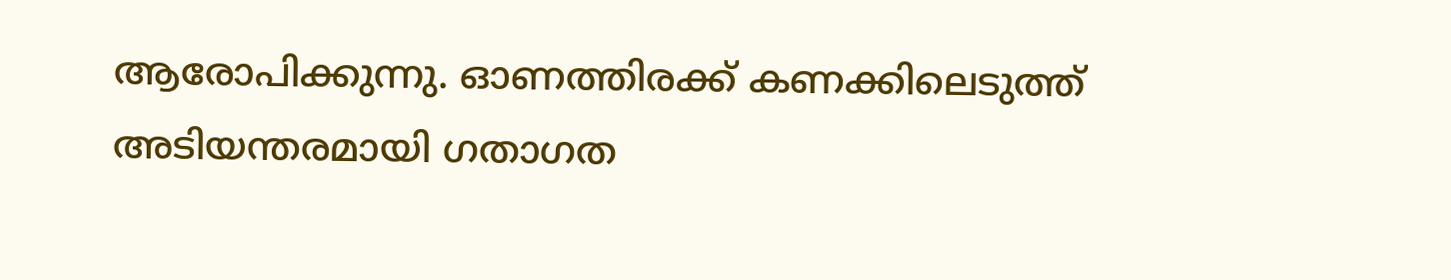ആരോപിക്കുന്നു. ഓണത്തിരക്ക് കണക്കിലെടുത്ത് അടിയന്തരമായി ഗതാഗത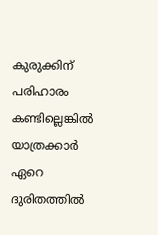കുരുക്കിന് പരിഹാരം കണ്ടില്ലെങ്കിൽ യാത്രക്കാർ ഏറെ ദുരിതത്തിൽ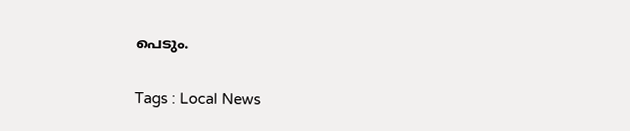പെടും.

Tags : Local News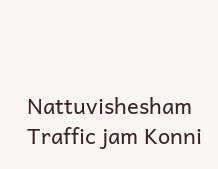Nattuvishesham Traffic jam Konni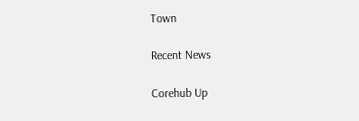Town

Recent News

Corehub Up